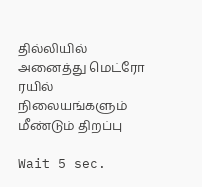தில்லியில் அனைத்து மெட்ரோ ரயில் நிலையங்களும் மீண்டும் திறப்பு

Wait 5 sec.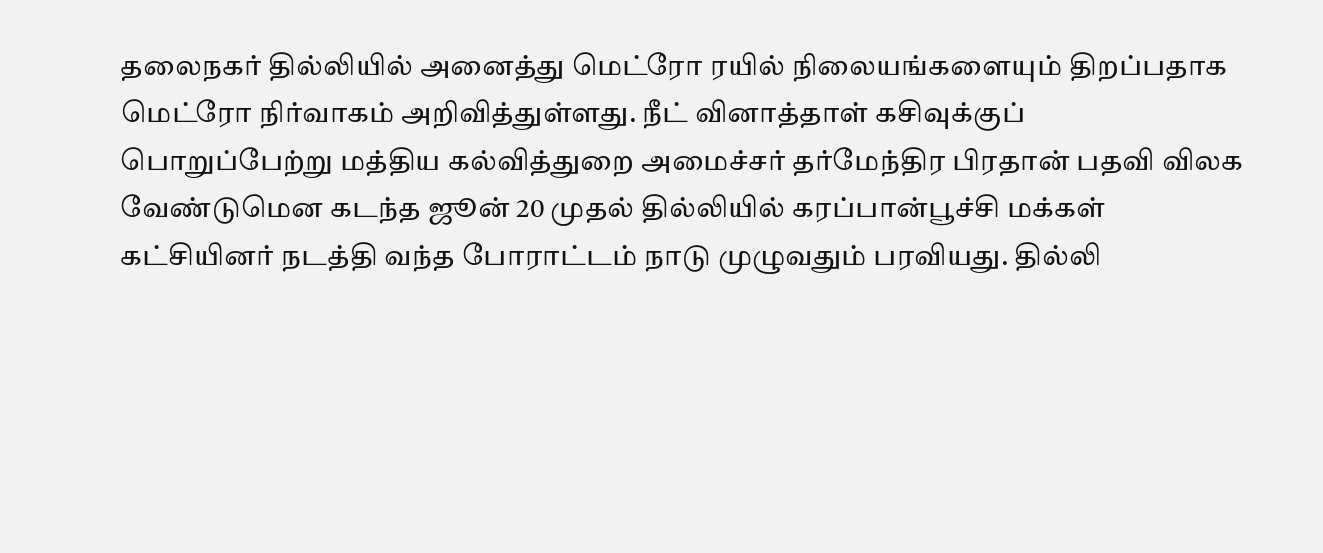தலைநகர் தில்லியில் அனைத்து மெட்ரோ ரயில் நிலையங்களையும் திறப்பதாக மெட்ரோ நிர்வாகம் அறிவித்துள்ளது. நீட் வினாத்தாள் கசிவுக்குப் பொறுப்பேற்று மத்திய கல்வித்துறை அமைச்சர் தர்மேந்திர பிரதான் பதவி விலக வேண்டுமென கடந்த ஜூன் 20 முதல் தில்லியில் கரப்பான்பூச்சி மக்கள் கட்சியினர் நடத்தி வந்த போராட்டம் நாடு முழுவதும் பரவியது. தில்லி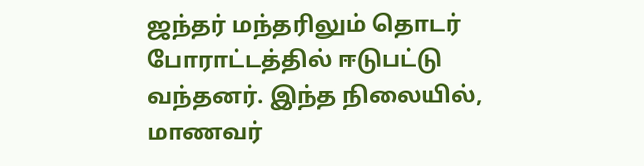ஜந்தர் மந்தரிலும் தொடர் போராட்டத்தில் ஈடுபட்டு வந்தனர். இந்த நிலையில், மாணவர்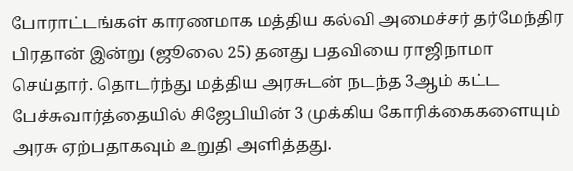போராட்டங்கள் காரணமாக மத்திய கல்வி அமைச்சர் தர்மேந்திர பிரதான் இன்று (ஜூலை 25) தனது பதவியை ராஜிநாமா செய்தார். தொடர்ந்து மத்திய அரசுடன் நடந்த 3ஆம் கட்ட பேச்சுவார்த்தையில் சிஜேபியின் 3 முக்கிய கோரிக்கைகளையும் அரசு ஏற்பதாகவும் உறுதி அளித்தது.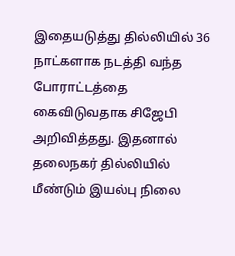இதையடுத்து தில்லியில் 36 நாட்களாக நடத்தி வந்த போராட்டத்தை கைவிடுவதாக சிஜேபி அறிவித்தது. இதனால் தலைநகர் தில்லியில் மீண்டும் இயல்பு நிலை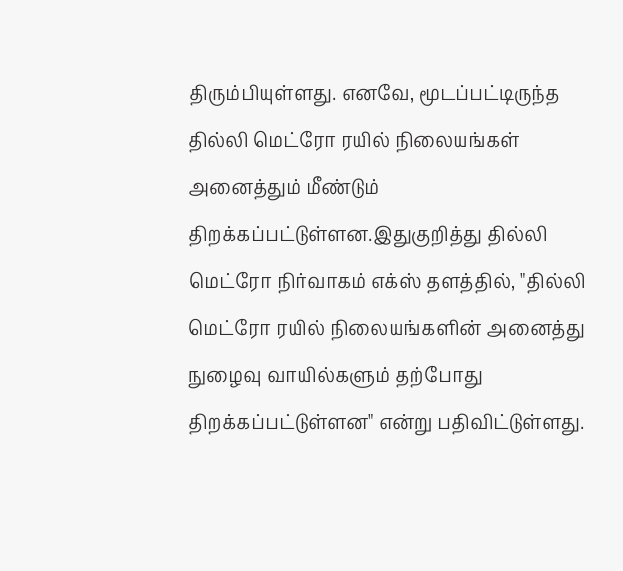திரும்பியுள்ளது. எனவே, மூடப்பட்டிருந்த தில்லி மெட்ரோ ரயில் நிலையங்கள் அனைத்தும் மீண்டும் திறக்கப்பட்டுள்ளன.இதுகுறித்து தில்லி மெட்ரோ நிர்வாகம் எக்ஸ் தளத்தில், "தில்லி மெட்ரோ ரயில் நிலையங்களின் அனைத்து நுழைவு வாயில்களும் தற்போது திறக்கப்பட்டுள்ளன" என்று பதிவிட்டுள்ளது.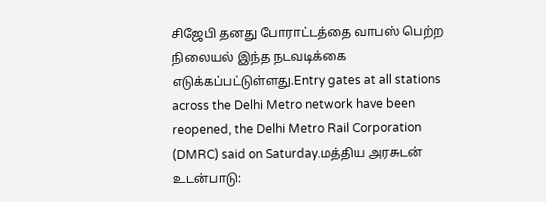சிஜேபி தனது போராட்டத்தை வாபஸ் பெற்ற நிலையல் இந்த நடவடிக்கை எடுக்கப்பட்டுள்ளது.Entry gates at all stations across the Delhi Metro network have been reopened, the Delhi Metro Rail Corporation (DMRC) said on Saturday.மத்திய அரசுடன் உடன்பாடு: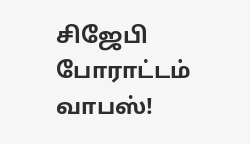சிஜேபி போராட்டம் வாபஸ்!